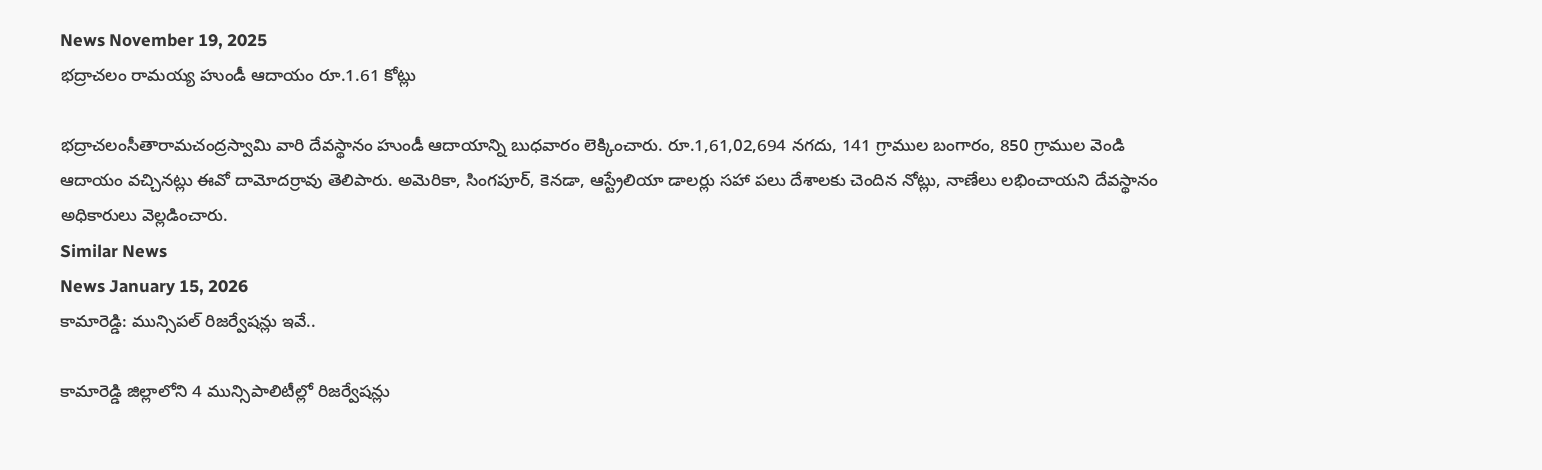News November 19, 2025
భద్రాచలం రామయ్య హుండీ ఆదాయం రూ.1.61 కోట్లు

భద్రాచలంసీతారామచంద్రస్వామి వారి దేవస్థానం హుండీ ఆదాయాన్ని బుధవారం లెక్కించారు. రూ.1,61,02,694 నగదు, 141 గ్రాముల బంగారం, 850 గ్రాముల వెండి ఆదాయం వచ్చినట్లు ఈవో దామోదర్రావు తెలిపారు. అమెరికా, సింగపూర్, కెనడా, ఆస్ట్రేలియా డాలర్లు సహా పలు దేశాలకు చెందిన నోట్లు, నాణేలు లభించాయని దేవస్థానం అధికారులు వెల్లడించారు.
Similar News
News January 15, 2026
కామారెడ్డి: మున్సిపల్ రిజర్వేషన్లు ఇవే..

కామారెడ్డి జిల్లాలోని 4 మున్సిపాలిటీల్లో రిజర్వేషన్లు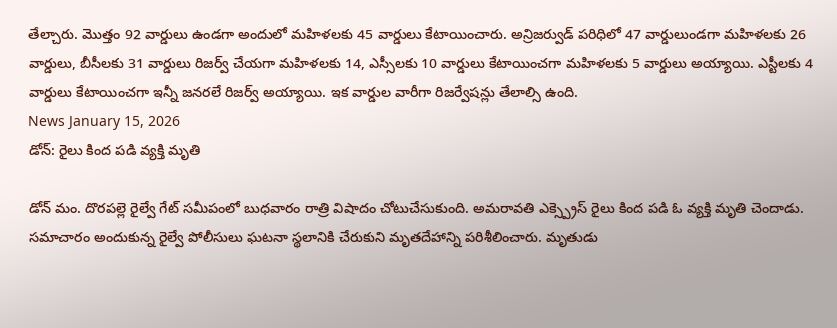తేల్చారు. మొత్తం 92 వార్డులు ఉండగా అందులో మహిళలకు 45 వార్డులు కేటాయించారు. అన్రిజర్వుడ్ పరిధిలో 47 వార్డులుండగా మహిళలకు 26 వార్డులు, బీసీలకు 31 వార్డులు రిజర్వ్ చేయగా మహిళలకు 14, ఎస్సీలకు 10 వార్డులు కేటాయించగా మహిళలకు 5 వార్డులు అయ్యాయి. ఎస్టీలకు 4 వార్డులు కేటాయించగా ఇన్నీ జనరలే రిజర్వ్ అయ్యాయి. ఇక వార్డుల వారీగా రిజర్వేషన్లు తేలాల్సి ఉంది.
News January 15, 2026
డోన్: రైలు కింద పడి వ్యక్తి మృతి

డోన్ మం. దొరపల్లె రైల్వే గేట్ సమీపంలో బుధవారం రాత్రి విషాదం చోటుచేసుకుంది. అమరావతి ఎక్స్ప్రెస్ రైలు కింద పడి ఓ వ్యక్తి మృతి చెందాడు. సమాచారం అందుకున్న రైల్వే పోలీసులు ఘటనా స్థలానికి చేరుకుని మృతదేహాన్ని పరిశీలించారు. మృతుడు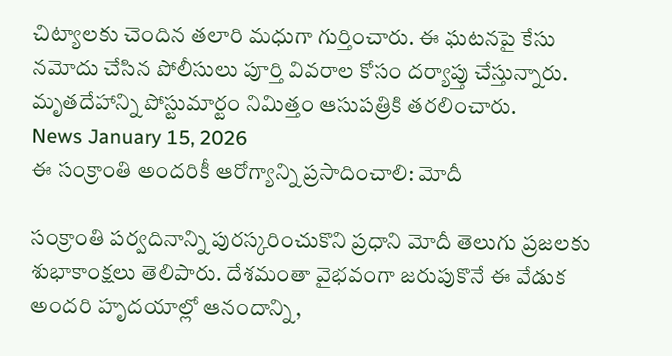చిట్యాలకు చెందిన తలారి మధుగా గుర్తించారు. ఈ ఘటనపై కేసు నమోదు చేసిన పోలీసులు పూర్తి వివరాల కోసం దర్యాప్తు చేస్తున్నారు. మృతదేహాన్ని పోస్టుమార్టం నిమిత్తం ఆసుపత్రికి తరలించారు.
News January 15, 2026
ఈ సంక్రాంతి అందరికీ ఆరోగ్యాన్ని ప్రసాదించాలి: మోదీ

సంక్రాంతి పర్వదినాన్ని పురస్కరించుకొని ప్రధాని మోదీ తెలుగు ప్రజలకు శుభాకాంక్షలు తెలిపారు. దేశమంతా వైభవంగా జరుపుకొనే ఈ వేడుక అందరి హృదయాల్లో ఆనందాన్ని,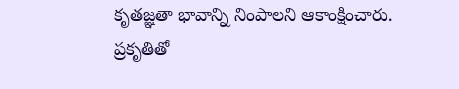కృతజ్ఞతా భావాన్ని నింపాలని ఆకాంక్షించారు. ప్రకృతితో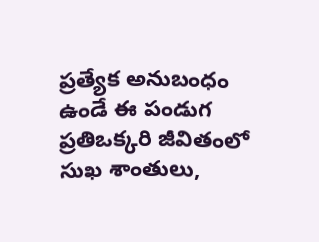ప్రత్యేక అనుబంధం ఉండే ఈ పండుగ ప్రతిఒక్కరి జీవితంలో సుఖ శాంతులు,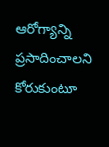ఆరోగ్యాన్ని ప్రసాదించాలని కోరుకుంటూ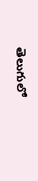తెలుగులో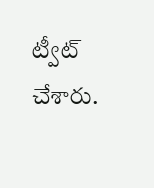ట్వీట్ చేశారు.